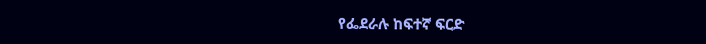የፌደራሉ ከፍተኛ ፍርድ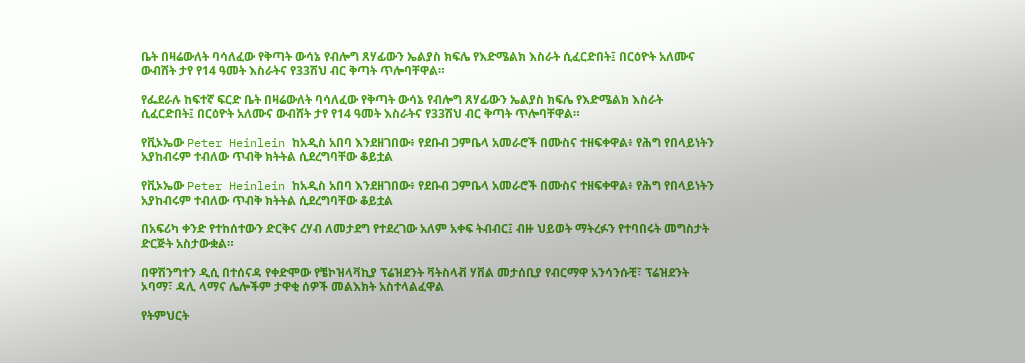ቤት በዛሬውለት ባሳለፈው የቅጣት ውሳኔ የብሎግ ጸሃፊውን ኤልያስ ክፍሌ የእድሜልክ እስራት ሲፈርድበት፤ በርዕዮት አለሙና ውብሸት ታየ የ14 ዓመት እስራትና የ33ሽህ ብር ቅጣት ጥሎባቸዋል።

የፌደራሉ ከፍተኛ ፍርድ ቤት በዛሬውለት ባሳለፈው የቅጣት ውሳኔ የብሎግ ጸሃፊውን ኤልያስ ክፍሌ የእድሜልክ እስራት ሲፈርድበት፤ በርዕዮት አለሙና ውብሸት ታየ የ14 ዓመት እስራትና የ33ሽህ ብር ቅጣት ጥሎባቸዋል።

የቪኦኤው Peter Heinlein ከአዲስ አበባ እንደዘገበው፥ የደቡብ ጋምቤላ አመራሮች በሙስና ተዘፍቀዋል፥ የሕግ የበላይነትን አያከብሩም ተብለው ጥብቅ ክትትል ሲደረግባቸው ቆይቷል

የቪኦኤው Peter Heinlein ከአዲስ አበባ እንደዘገበው፥ የደቡብ ጋምቤላ አመራሮች በሙስና ተዘፍቀዋል፥ የሕግ የበላይነትን አያከብሩም ተብለው ጥብቅ ክትትል ሲደረግባቸው ቆይቷል

በአፍሪካ ቀንድ የተከሰተውን ድርቅና ረሃብ ለመታደግ የተደረገው አለም አቀፍ ትብብር፤ ብዙ ህይወት ማትረፉን የተባበሩት መግስታት ድርጅት አስታውቋል።

በዋሽንግተን ዲሲ በተሰናዳ የቀድሞው የቼኮዝላቫኪያ ፕሬዝደንት ቫትስላቭ ሃቨል መታሰቢያ የብርማዋ አንሳንሱቺ፣ ፕሬዝደንት ኦባማ፣ ዳሊ ላማና ሌሎችም ታዋቂ ሰዎች መልእክት አስተላልፈዋል

የትምህርት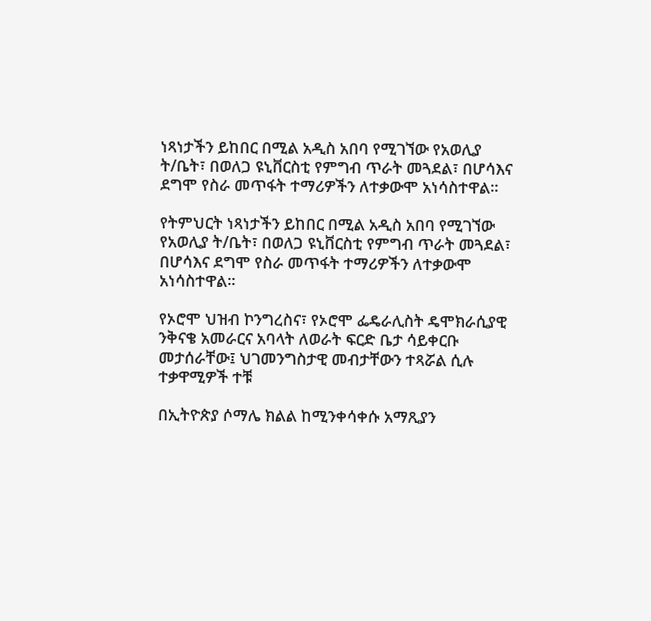ነጻነታችን ይከበር በሚል አዲስ አበባ የሚገኘው የአወሊያ ት/ቤት፣ በወለጋ ዩኒቨርስቲ የምግብ ጥራት መጓደል፣ በሆሳእና ደግሞ የስራ መጥፋት ተማሪዎችን ለተቃውሞ አነሳስተዋል።

የትምህርት ነጻነታችን ይከበር በሚል አዲስ አበባ የሚገኘው የአወሊያ ት/ቤት፣ በወለጋ ዩኒቨርስቲ የምግብ ጥራት መጓደል፣ በሆሳእና ደግሞ የስራ መጥፋት ተማሪዎችን ለተቃውሞ አነሳስተዋል።

የኦሮሞ ህዝብ ኮንግረስና፣ የኦሮሞ ፌዴራሊስት ዴሞክራሲያዊ ንቅናቄ አመራርና አባላት ለወራት ፍርድ ቤታ ሳይቀርቡ መታሰራቸው፤ ህገመንግስታዊ መብታቸውን ተጻሯል ሲሉ ተቃዋሚዎች ተቹ

በኢትዮጵያ ሶማሌ ክልል ከሚንቀሳቀሱ አማጺያን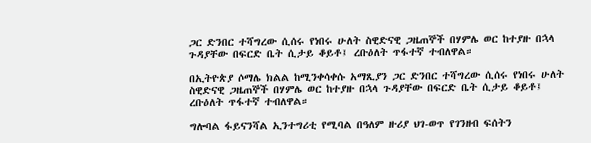ጋር ድንበር ተሻግረው ሲሰሩ የነበሩ ሁለት ስዊድናዊ ጋዜጠኞች በሃምሌ ወር ከተያዙ በኋላ ጉዳያቸው በፍርድ ቤት ሲታይ ቆይቶ፤ ረቡዕለት ጥፋተኛ ተብለዋል።

በኢትዮጵያ ሶማሌ ክልል ከሚንቀሳቀሱ አማጺያን ጋር ድንበር ተሻግረው ሲሰሩ የነበሩ ሁለት ስዊድናዊ ጋዜጠኞች በሃምሌ ወር ከተያዙ በኋላ ጉዳያቸው በፍርድ ቤት ሲታይ ቆይቶ፤ ረቡዕለት ጥፋተኛ ተብለዋል።

ግሎባል ፋይናንሻል ኢንተግሪቲ የሚባል በዓለም ዙሪያ ህገ-ወጥ የገንዘብ ፍሰትን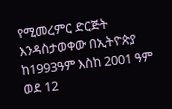የሚመረምር ድርጅት እንዳስታወቀው በኢትዮጵያ ከ1993ዓም እስከ 2001 ዓም ወደ 12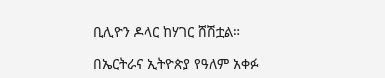ቢሊዮን ዶላር ከሃገር ሸሽቷል።

በኤርትራና ኢትዮጵያ የዓለም አቀፉ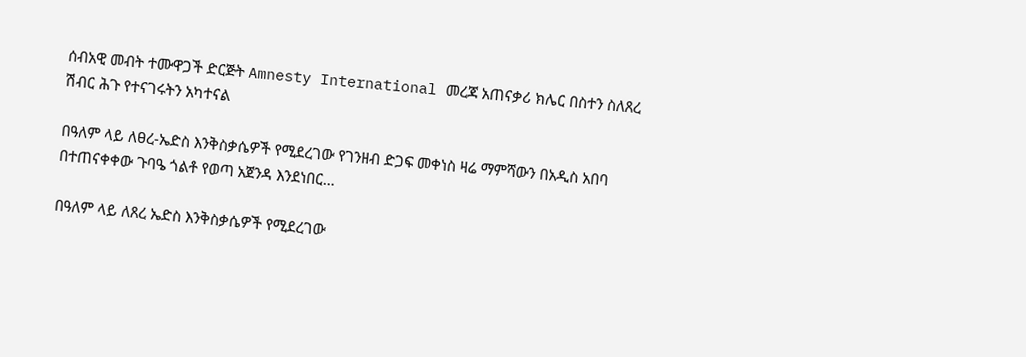ሰብአዊ መብት ተሙዋጋች ድርጅት Amnesty International መረጃ አጠናቃሪ ክሌር በስተን ስለጸረ ሽብር ሕጉ የተናገሩትን አካተናል

በዓለም ላይ ለፀረ-ኤድስ እንቅስቃሴዎች የሚደረገው የገንዘብ ድጋፍ መቀነስ ዛሬ ማምሻውን በአዲስ አበባ በተጠናቀቀው ጉባዔ ጎልቶ የወጣ አጀንዳ እንደነበር…

በዓለም ላይ ለጸረ ኤድስ እንቅስቃሴዎች የሚደረገው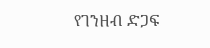የገንዘብ ድጋፍ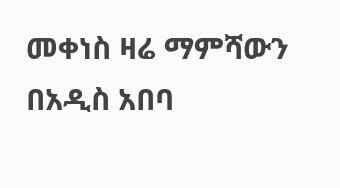መቀነስ ዛሬ ማምሻውን በአዲስ አበባ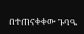በተጠናቀቀው ጉባዔ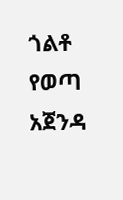ጎልቶ የወጣ አጀንዳ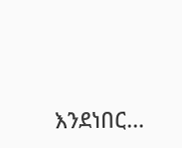እንደነበር…